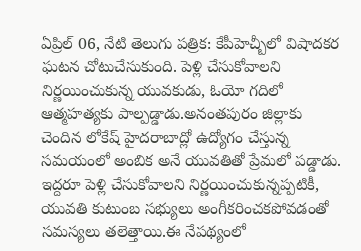ఏప్రిల్ 06, నేటి తెలుగు పత్రిక: కేపీహెచ్బీలో విషాదకర ఘటన చోటుచేసుకుంది. పెళ్లి చేసుకోవాలని నిర్ణయించుకున్న యువకుడు, ఓయో గదిలో ఆత్మహత్యకు పాల్పడ్డాడు.అనంతపురం జిల్లాకు చెందిన లోకేష్ హైదరాబాద్లో ఉద్యోగం చేస్తున్న సమయంలో అంబిక అనే యువతితో ప్రేమలో పడ్డాడు. ఇద్దరూ పెళ్లి చేసుకోవాలని నిర్ణయించుకున్నప్పటికీ, యువతి కుటుంబ సభ్యులు అంగీకరించకపోవడంతో సమస్యలు తలెత్తాయి.ఈ నేపథ్యంలో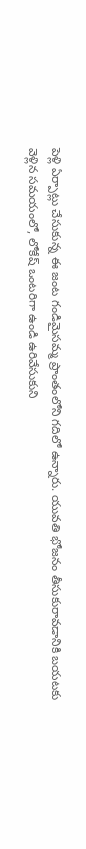పెళ్లి ఏర్పాట్లు చేసుకున్న ఈ జంట గండిమైసమ్మ ప్రాంతంలోని గదిలో ఉన్నారు. యువతి భోజనం తీసుకురావడానికి బయటకు వెళ్లిన సమయంలో, లోకేష్ ఒంటరిగా ఉండి ఉరివేసుకుని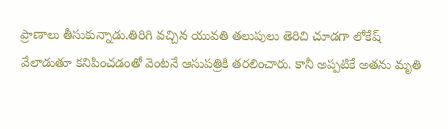ప్రాణాలు తీసుకున్నాడు.తిరిగి వచ్చిన యువతి తలుపులు తెరిచి చూడగా లోకేష్ వేలాడుతూ కనిపించడంతో వెంటనే ఆసుపత్రికి తరలించారు. కానీ అప్పటికే అతను మృతి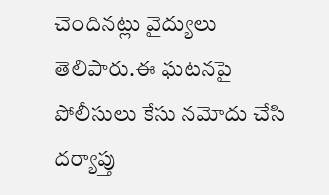చెందినట్లు వైద్యులు తెలిపారు.ఈ ఘటనపై పోలీసులు కేసు నమోదు చేసి దర్యాప్తు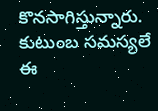కొనసాగిస్తున్నారు. కుటుంబ సమస్యలే ఈ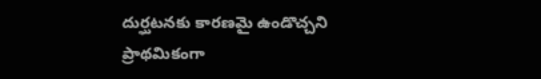దుర్ఘటనకు కారణమై ఉండొచ్చని ప్రాథమికంగా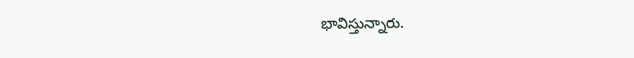భావిస్తున్నారు.